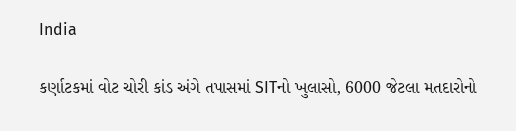India

કર્ણાટકમાં વોટ ચોરી કાંડ અંગે તપાસમાં SITનો ખુલાસો, 6000 જેટલા મતદારોનો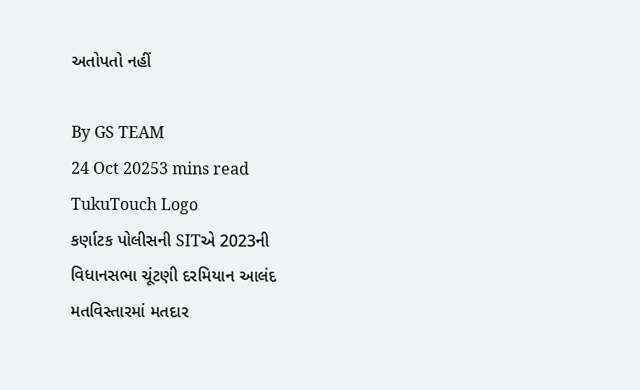અતોપતો નહીં

By GS TEAM
24 Oct 20253 mins read
TukuTouch Logo
કર્ણાટક પોલીસની SITએ 2023ની વિધાનસભા ચૂંટણી દરમિયાન આલંદ મતવિસ્તારમાં મતદાર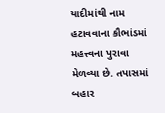યાદીમાંથી નામ હટાવવાના કૌભાંડમાં મહત્ત્વના પુરાવા મેળવ્યા છે. તપાસમાં બહાર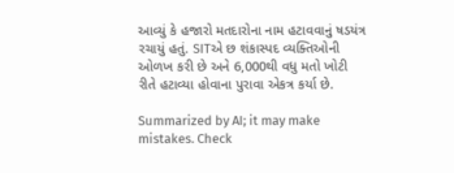આવ્યું કે હજારો મતદારોના નામ હટાવવાનું ષડયંત્ર રચાયું હતું. SITએ છ શંકાસ્પદ વ્યક્તિઓની ઓળખ કરી છે અને 6,000થી વધુ મતો ખોટી રીતે હટાવ્યા હોવાના પુરાવા એકત્ર કર્યા છે.

Summarized by AI; it may make mistakes. Check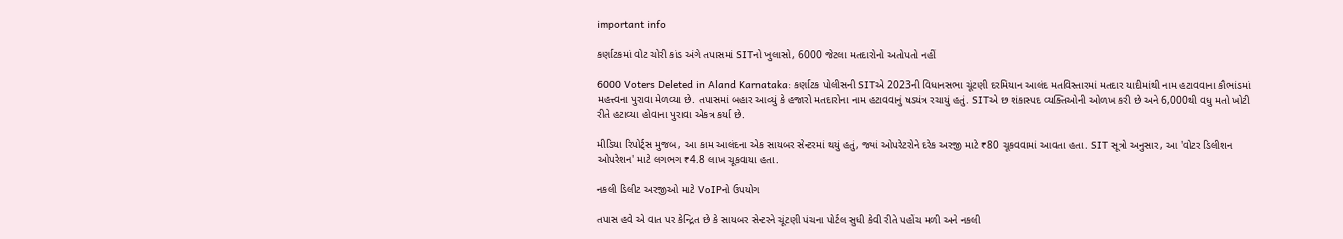important info

કર્ણાટકમાં વોટ ચોરી કાંડ અંગે તપાસમાં SITનો ખુલાસો, 6000 જેટલા મતદારોનો અતોપતો નહીં

6000 Voters Deleted in Aland Karnataka: કર્ણાટક પોલીસની SITએ 2023ની વિધાનસભા ચૂંટણી દરમિયાન આલંદ મતવિસ્તારમાં મતદાર યાદીમાંથી નામ હટાવવાના કૌભાંડમાં મહત્ત્વના પુરાવા મેળવ્યા છે. તપાસમાં બહાર આવ્યું કે હજારો મતદારોના નામ હટાવવાનું ષડયંત્ર રચાયું હતું. SITએ છ શંકાસ્પદ વ્યક્તિઓની ઓળખ કરી છે અને 6,000થી વધુ મતો ખોટી રીતે હટાવ્યા હોવાના પુરાવા એકત્ર કર્યા છે.

મીડિયા રિપોર્ટ્સ મુજબ, આ કામ આલંદના એક સાયબર સેન્ટરમાં થયું હતું, જ્યાં ઓપરેટરોને દરેક અરજી માટે ₹80 ચૂકવવામાં આવતા હતા. SIT સૂત્રો અનુસાર, આ 'વોટર ડિલીશન ઓપરેશન' માટે લગભગ ₹4.8 લાખ ચૂકવાયા હતા.

નકલી ડિલીટ અરજીઓ માટે VoIPનો ઉપયોગ

તપાસ હવે એ વાત પર કેન્દ્રિત છે કે સાયબર સેન્ટરને ચૂંટણી પંચના પોર્ટલ સુધી કેવી રીતે પહોંચ મળી અને નકલી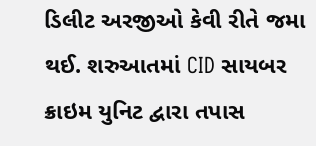ડિલીટ અરજીઓ કેવી રીતે જમા થઈ. શરુઆતમાં CID સાયબર ક્રાઇમ યુનિટ દ્વારા તપાસ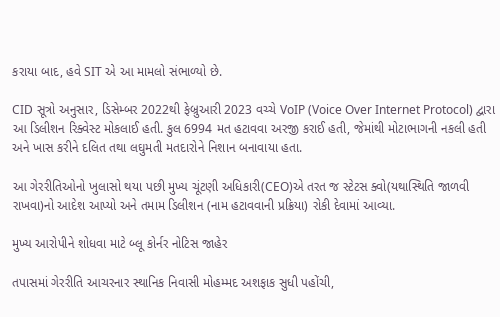કરાયા બાદ, હવે SIT એ આ મામલો સંભાળ્યો છે.

CID સૂત્રો અનુસાર, ડિસેમ્બર 2022થી ફેબ્રુઆરી 2023 વચ્ચે VoIP (Voice Over Internet Protocol) દ્વારા આ ડિલીશન રિક્વેસ્ટ મોકલાઈ હતી. કુલ 6994 મત હટાવવા અરજી કરાઈ હતી, જેમાંથી મોટાભાગની નકલી હતી અને ખાસ કરીને દલિત તથા લઘુમતી મતદારોને નિશાન બનાવાયા હતા.

આ ગેરરીતિઓનો ખુલાસો થયા પછી મુખ્ય ચૂંટણી અધિકારી(CEO)એ તરત જ સ્ટેટસ ક્વો(યથાસ્થિતિ જાળવી રાખવા)નો આદેશ આપ્યો અને તમામ ડિલીશન (નામ હટાવવાની પ્રક્રિયા) રોકી દેવામાં આવ્યા.

મુખ્ય આરોપીને શોધવા માટે બ્લૂ કોર્નર નોટિસ જાહેર

તપાસમાં ગેરરીતિ આચરનાર સ્થાનિક નિવાસી મોહમ્મદ અશફાક સુધી પહોંચી,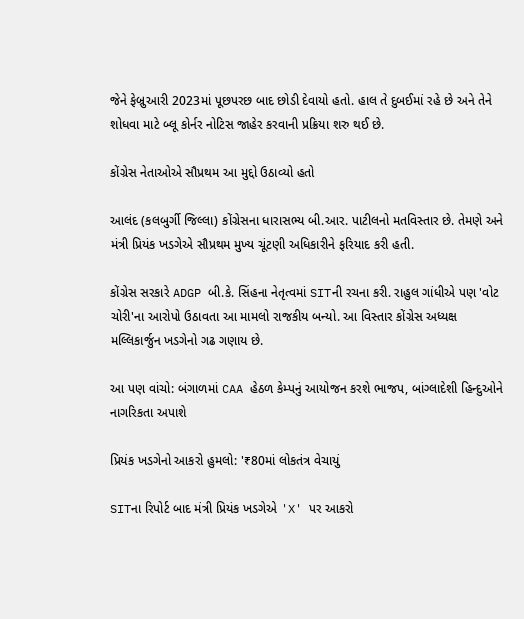જેને ફેબ્રુઆરી 2023માં પૂછપરછ બાદ છોડી દેવાયો હતો. હાલ તે દુબઈમાં રહે છે અને તેને શોધવા માટે બ્લૂ કોર્નર નોટિસ જાહેર કરવાની પ્રક્રિયા શરુ થઈ છે.

કોંગ્રેસ નેતાઓએ સૌપ્રથમ આ મુદ્દો ઉઠાવ્યો હતો

આલંદ (કલબુર્ગી જિલ્લા) કોંગ્રેસના ધારાસભ્ય બી.આર. પાટીલનો મતવિસ્તાર છે. તેમણે અને મંત્રી પ્રિયંક ખડગેએ સૌપ્રથમ મુખ્ય ચૂંટણી અધિકારીને ફરિયાદ કરી હતી.

કોંગ્રેસ સરકારે ADGP બી.કે. સિંહના નેતૃત્વમાં SITની રચના કરી. રાહુલ ગાંધીએ પણ 'વોટ ચોરી'ના આરોપો ઉઠાવતા આ મામલો રાજકીય બન્યો. આ વિસ્તાર કોંગ્રેસ અધ્યક્ષ મલ્લિકાર્જુન ખડગેનો ગઢ ગણાય છે.

આ પણ વાંચો: બંગાળમાં CAA હેઠળ કેમ્પનું આયોજન કરશે ભાજપ, બાંગ્લાદેશી હિન્દુઓને નાગરિકતા અપાશે

પ્રિયંક ખડગેનો આકરો હુમલો: '₹80માં લોકતંત્ર વેચાયું

SITના રિપોર્ટ બાદ મંત્રી પ્રિયંક ખડગેએ 'X' પર આકરો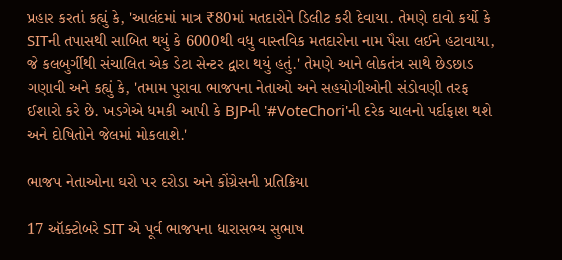પ્રહાર કરતાં કહ્યું કે, 'આલંદમાં માત્ર ₹80માં મતદારોને ડિલીટ કરી દેવાયા. તેમણે દાવો કર્યો કે SITની તપાસથી સાબિત થયું કે 6000થી વધુ વાસ્તવિક મતદારોના નામ પૈસા લઈને હટાવાયા, જે કલબુર્ગીથી સંચાલિત એક ડેટા સેન્ટર દ્વારા થયું હતું.' તેમણે આને લોકતંત્ર સાથે છેડછાડ ગણાવી અને કહ્યું કે, 'તમામ પુરાવા ભાજપના નેતાઓ અને સહયોગીઓની સંડોવણી તરફ ઈશારો કરે છે. ખડગેએ ધમકી આપી કે BJPની '#VoteChori'ની દરેક ચાલનો પર્દાફાશ થશે અને દોષિતોને જેલમાં મોકલાશે.'

ભાજપ નેતાઓના ઘરો પર દરોડા અને કોંગ્રેસની પ્રતિક્રિયા

17 ઑક્ટોબરે SIT એ પૂર્વ ભાજપના ધારાસભ્ય સુભાષ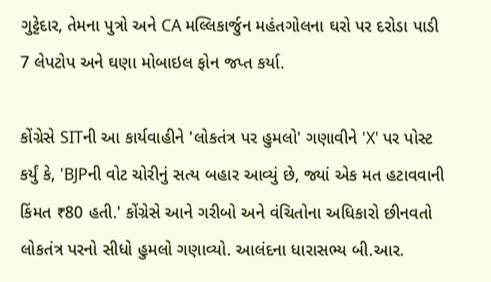ગુટ્ટેદાર, તેમના પુત્રો અને CA મલ્લિકાર્જુન મહંતગોલના ઘરો પર દરોડા પાડી 7 લેપટોપ અને ઘણા મોબાઇલ ફોન જપ્ત કર્યા.

કોંગ્રેસે SITની આ કાર્યવાહીને 'લોકતંત્ર પર હુમલો' ગણાવીને 'X' પર પોસ્ટ કર્યું કે, 'BJPની વોટ ચોરીનું સત્ય બહાર આવ્યું છે, જ્યાં એક મત હટાવવાની કિંમત ₹80 હતી.' કોંગ્રેસે આને ગરીબો અને વંચિતોના અધિકારો છીનવતો લોકતંત્ર પરનો સીધો હુમલો ગણાવ્યો. આલંદના ધારાસભ્ય બી.આર.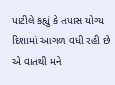પાટીલે કહ્યું કે તપાસ યોગ્ય દિશામાં આગળ વધી રહી છે એ વાતથી મને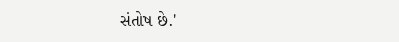સંતોષ છે.'